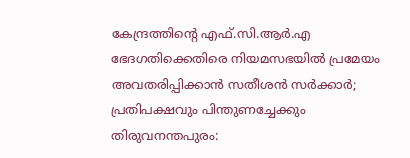കേന്ദ്രത്തിന്റെ എഫ്.സി.ആർ.എ ഭേദഗതിക്കെതിരെ നിയമസഭയിൽ പ്രമേയം അവതരിപ്പിക്കാൻ സതീശൻ സർക്കാർ; പ്രതിപക്ഷവും പിന്തുണച്ചേക്കും
തിരുവനന്തപുരം: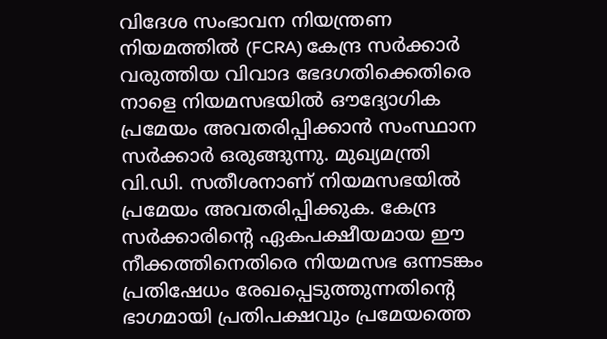വിദേശ സംഭാവന നിയന്ത്രണ നിയമത്തിൽ (FCRA) കേന്ദ്ര സർക്കാർ വരുത്തിയ വിവാദ ഭേദഗതിക്കെതിരെ നാളെ നിയമസഭയിൽ ഔദ്യോഗിക പ്രമേയം അവതരിപ്പിക്കാൻ സംസ്ഥാന സർക്കാർ ഒരുങ്ങുന്നു. മുഖ്യമന്ത്രി വി.ഡി. സതീശനാണ് നിയമസഭയിൽ പ്രമേയം അവതരിപ്പിക്കുക. കേന്ദ്ര സർക്കാരിന്റെ ഏകപക്ഷീയമായ ഈ നീക്കത്തിനെതിരെ നിയമസഭ ഒന്നടങ്കം പ്രതിഷേധം രേഖപ്പെടുത്തുന്നതിന്റെ ഭാഗമായി പ്രതിപക്ഷവും പ്രമേയത്തെ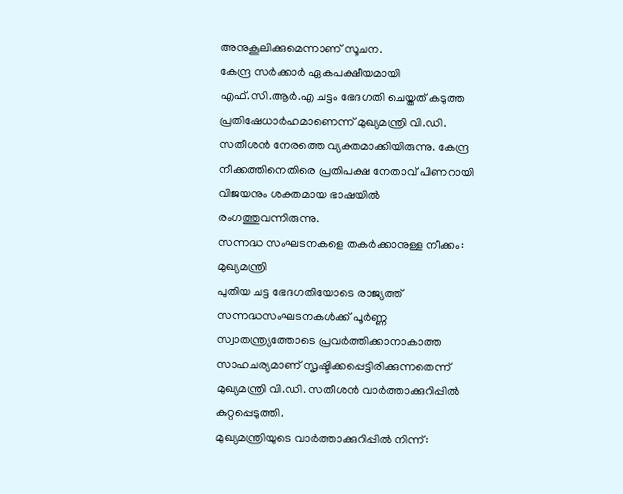അനുകൂലിക്കുമെന്നാണ് സൂചന.
കേന്ദ്ര സർക്കാർ ഏകപക്ഷീയമായി എഫ്.സി.ആർ.എ ചട്ടം ഭേദഗതി ചെയ്തത് കടുത്ത പ്രതിഷേധാർഹമാണെന്ന് മുഖ്യമന്ത്രി വി.ഡി. സതീശൻ നേരത്തെ വ്യക്തമാക്കിയിരുന്നു. കേന്ദ്ര നീക്കത്തിനെതിരെ പ്രതിപക്ഷ നേതാവ് പിണറായി വിജയനും ശക്തമായ ഭാഷയിൽ രംഗത്തുവന്നിരുന്നു.
സന്നദ്ധ സംഘടനകളെ തകർക്കാനുള്ള നീക്കം: മുഖ്യമന്ത്രി
പുതിയ ചട്ട ഭേദഗതിയോടെ രാജ്യത്ത് സന്നദ്ധസംഘടനകൾക്ക് പൂർണ്ണ സ്വാതന്ത്ര്യത്തോടെ പ്രവർത്തിക്കാനാകാത്ത സാഹചര്യമാണ് സൃഷ്ടിക്കപ്പെട്ടിരിക്കുന്നതെന്ന് മുഖ്യമന്ത്രി വി.ഡി. സതീശൻ വാർത്താക്കുറിപ്പിൽ കുറ്റപ്പെടുത്തി.
മുഖ്യമന്ത്രിയുടെ വാർത്താക്കുറിപ്പിൽ നിന്ന്: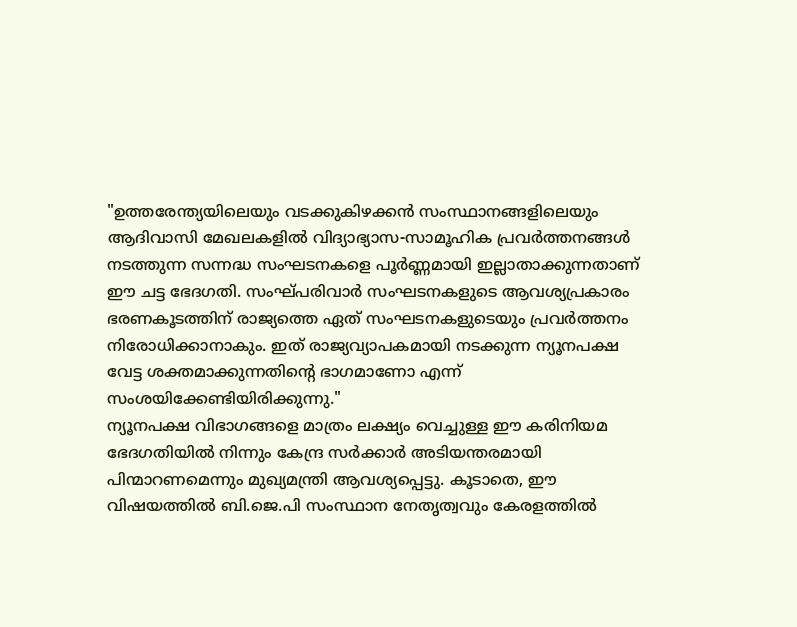"ഉത്തരേന്ത്യയിലെയും വടക്കുകിഴക്കൻ സംസ്ഥാനങ്ങളിലെയും ആദിവാസി മേഖലകളിൽ വിദ്യാഭ്യാസ-സാമൂഹിക പ്രവർത്തനങ്ങൾ നടത്തുന്ന സന്നദ്ധ സംഘടനകളെ പൂർണ്ണമായി ഇല്ലാതാക്കുന്നതാണ് ഈ ചട്ട ഭേദഗതി. സംഘ്പരിവാർ സംഘടനകളുടെ ആവശ്യപ്രകാരം ഭരണകൂടത്തിന് രാജ്യത്തെ ഏത് സംഘടനകളുടെയും പ്രവർത്തനം നിരോധിക്കാനാകും. ഇത് രാജ്യവ്യാപകമായി നടക്കുന്ന ന്യൂനപക്ഷ വേട്ട ശക്തമാക്കുന്നതിന്റെ ഭാഗമാണോ എന്ന് സംശയിക്കേണ്ടിയിരിക്കുന്നു."
ന്യൂനപക്ഷ വിഭാഗങ്ങളെ മാത്രം ലക്ഷ്യം വെച്ചുള്ള ഈ കരിനിയമ ഭേദഗതിയിൽ നിന്നും കേന്ദ്ര സർക്കാർ അടിയന്തരമായി പിന്മാറണമെന്നും മുഖ്യമന്ത്രി ആവശ്യപ്പെട്ടു. കൂടാതെ, ഈ വിഷയത്തിൽ ബി.ജെ.പി സംസ്ഥാന നേതൃത്വവും കേരളത്തിൽ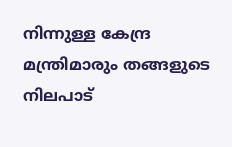നിന്നുള്ള കേന്ദ്ര മന്ത്രിമാരും തങ്ങളുടെ നിലപാട്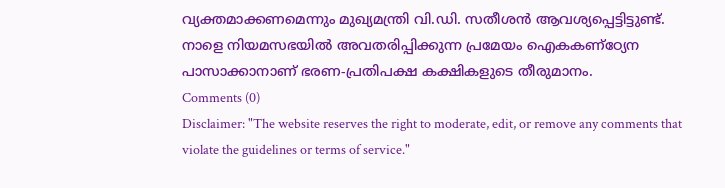വ്യക്തമാക്കണമെന്നും മുഖ്യമന്ത്രി വി.ഡി. സതീശൻ ആവശ്യപ്പെട്ടിട്ടുണ്ട്. നാളെ നിയമസഭയിൽ അവതരിപ്പിക്കുന്ന പ്രമേയം ഐകകണ്ഠ്യേന പാസാക്കാനാണ് ഭരണ-പ്രതിപക്ഷ കക്ഷികളുടെ തീരുമാനം.
Comments (0)
Disclaimer: "The website reserves the right to moderate, edit, or remove any comments that violate the guidelines or terms of service."